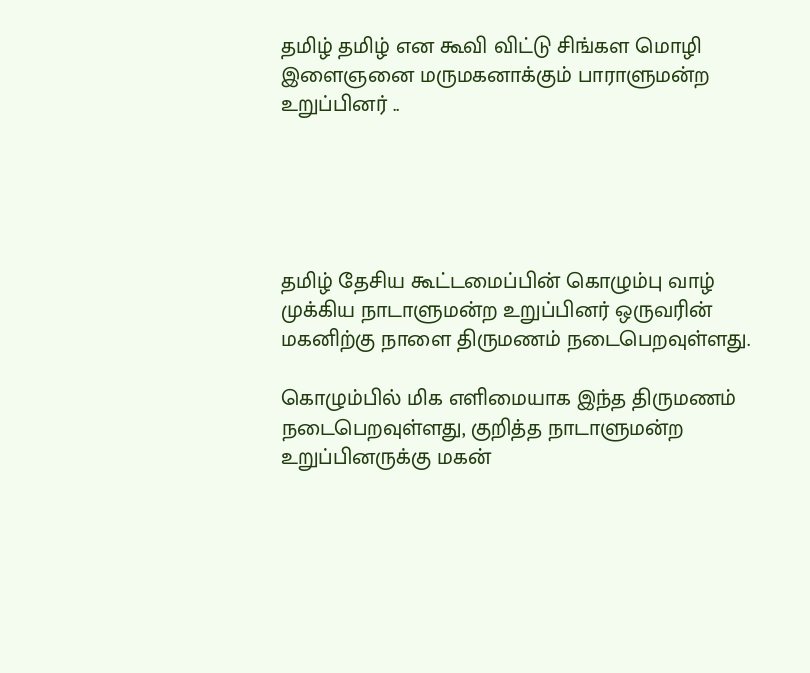தமிழ் தமிழ் என கூவி விட்டு சிங்கள மொழி இளைஞனை மருமகனாக்கும் பாராளுமன்ற உறுப்பினர் ..





தமிழ் தேசிய கூட்டமைப்பின் கொழும்பு வாழ் முக்கிய நாடாளுமன்ற உறுப்பினர் ஒருவரின் மகனிற்கு நாளை திருமணம் நடைபெறவுள்ளது.

கொழும்பில் மிக எளிமையாக இந்த திருமணம் நடைபெறவுள்ளது, குறித்த நாடாளுமன்ற உறுப்பினருக்கு மகன்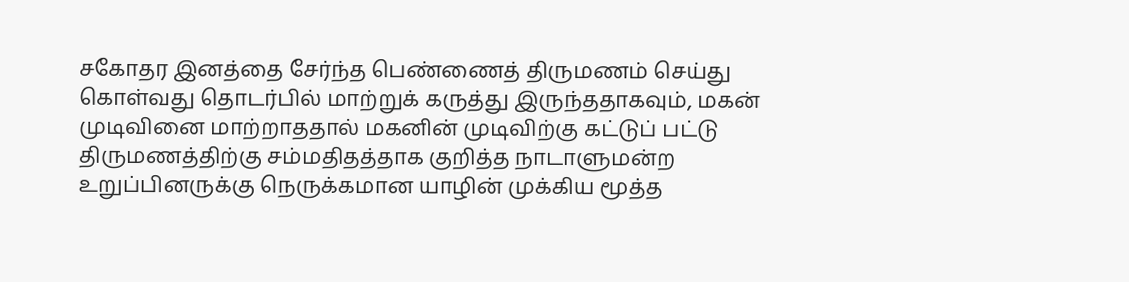சகோதர இனத்தை சேர்ந்த பெண்ணைத் திருமணம் செய்து கொள்வது தொடர்பில் மாற்றுக் கருத்து இருந்ததாகவும், மகன் முடிவினை மாற்றாததால் மகனின் முடிவிற்கு கட்டுப் பட்டு திருமணத்திற்கு சம்மதிதத்தாக குறித்த நாடாளுமன்ற உறுப்பினருக்கு நெருக்கமான யாழின் முக்கிய மூத்த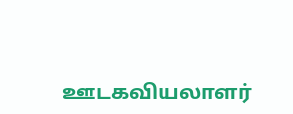ஊடகவியலாளர்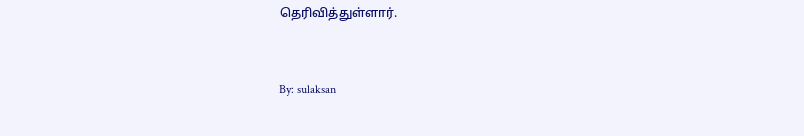தெரிவித்துள்ளார்.


By: sulaksan